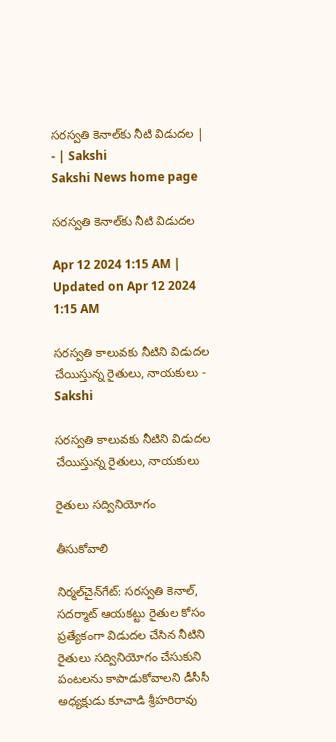సరస్వతి కెనాల్‌కు నీటి విడుదల | - | Sakshi
Sakshi News home page

సరస్వతి కెనాల్‌కు నీటి విడుదల

Apr 12 2024 1:15 AM | Updated on Apr 12 2024 1:15 AM

సరస్వతి కాలువకు నీటిని విడుదల చేయిస్తున్న రైతులు, నాయకులు - Sakshi

సరస్వతి కాలువకు నీటిని విడుదల చేయిస్తున్న రైతులు, నాయకులు

రైతులు సద్వినియోగం

తీసుకోవాలి

నిర్మల్‌చైన్‌గేట్‌: సరస్వతి కెనాల్‌, సదర్మాట్‌ ఆయకట్టు రైతుల కోసం ప్రత్యేకంగా విడుదల చేసిన నీటిని రైతులు సద్వినియోగం చేసుకుని పంటలను కాపాడుకోవాలని డీసీసీ అధ్యక్షుడు కూచాడి శ్రీహరిరావు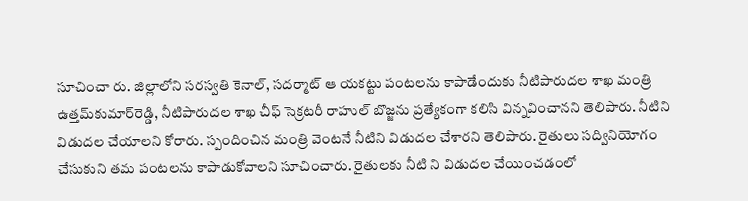సూచించా రు. జిల్లాలోని సరస్వతి కెనాల్‌, సదర్మాట్‌ ఆ యకట్టు పంటలను కాపాడేందుకు నీటిపారుదల శాఖ మంత్రి ఉత్తమ్‌కుమార్‌రెడ్డి, నీటిపారుదల శాఖ చీఫ్‌ సెక్రటరీ రాహుల్‌ బొజ్జను ప్రత్యేకంగా కలిసి విన్నవించానని తెలిపారు. నీటిని విడుదల చేయాలని కోరారు. స్పందించిన మంత్రి వెంటనే నీటిని విడుదల చేశారని తెలిపారు. రైతులు సద్వినియోగం చేసుకుని తమ పంటలను కాపాడుకోవాలని సూచించారు. రైతులకు నీటి ని విడుదల చేయించడంలో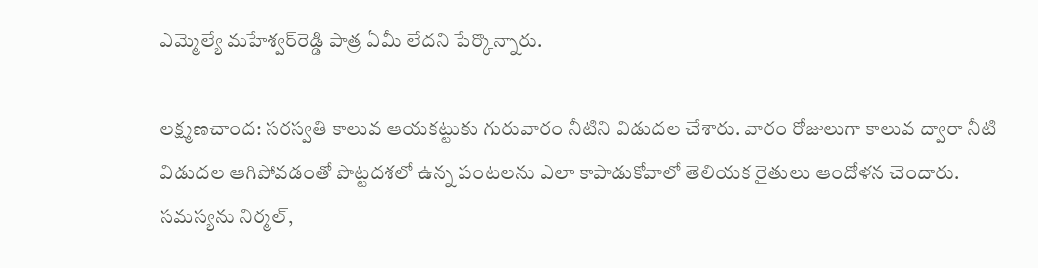ఎమ్మెల్యే మహేశ్వర్‌రెడ్డి పాత్ర ఏమీ లేదని పేర్కొన్నారు.

లక్ష్మణచాంద: సరస్వతి కాలువ ఆయకట్టుకు గురువారం నీటిని విడుదల చేశారు. వారం రోజులుగా కాలువ ద్వారా నీటి విడుదల ఆగిపోవడంతో పొట్టదశలో ఉన్న పంటలను ఎలా కాపాడుకోవాలో తెలియక రైతులు ఆందోళన చెందారు. సమస్యను నిర్మల్‌,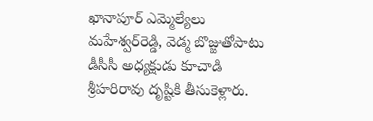ఖానాపూర్‌ ఎమ్మెల్యేలు మహేశ్వర్‌రెడ్డి, వెడ్మ బొజ్జుతోపాటు డీసీసీ అధ్యక్షుడు కూచాడి శ్రీహరిరావు దృష్టికి తీసుకెళ్లారు.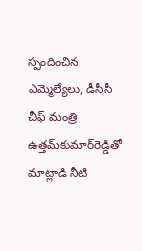స్పందించిన ఎమ్మెల్యేలు, డీసీసీ చీఫ్‌ మంత్రి ఉత్తమ్‌కుమార్‌రెడ్డితో మాట్లాడి నీటి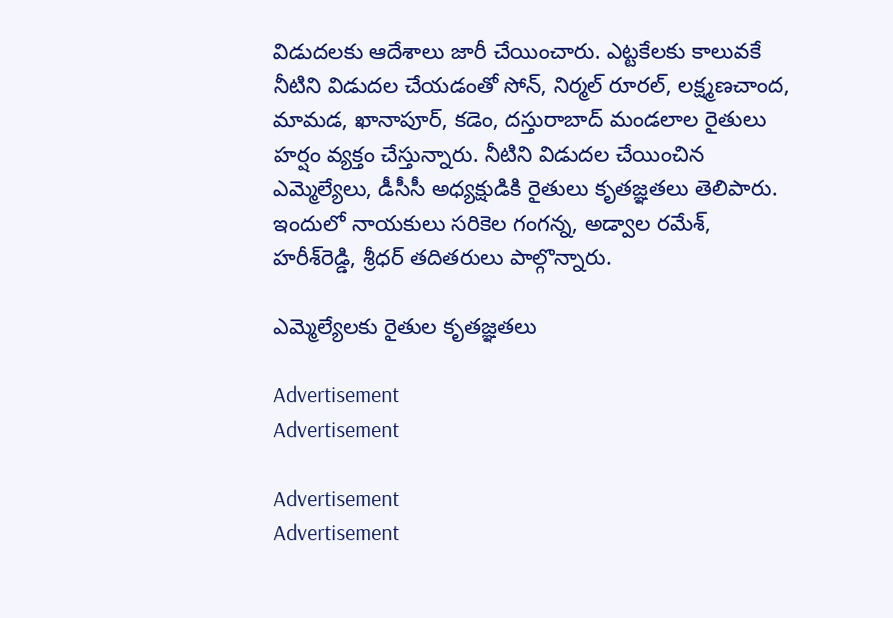విడుదలకు ఆదేశాలు జారీ చేయించారు. ఎట్టకేలకు కాలువకే నీటిని విడుదల చేయడంతో సోన్‌, నిర్మల్‌ రూరల్‌, లక్ష్మణచాంద, మామడ, ఖానాపూర్‌, కడెం, దస్తురాబాద్‌ మండలాల రైతులు హర్షం వ్యక్తం చేస్తున్నారు. నీటిని విడుదల చేయించిన ఎమ్మెల్యేలు, డీసీసీ అధ్యక్షుడికి రైతులు కృతజ్ఞతలు తెలిపారు. ఇందులో నాయకులు సరికెల గంగన్న, అడ్వాల రమేశ్‌, హరీశ్‌రెడ్డి, శ్రీధర్‌ తదితరులు పాల్గొన్నారు.

ఎమ్మెల్యేలకు రైతుల కృతజ్ఞతలు

Advertisement
Advertisement

Advertisement
Advertisement